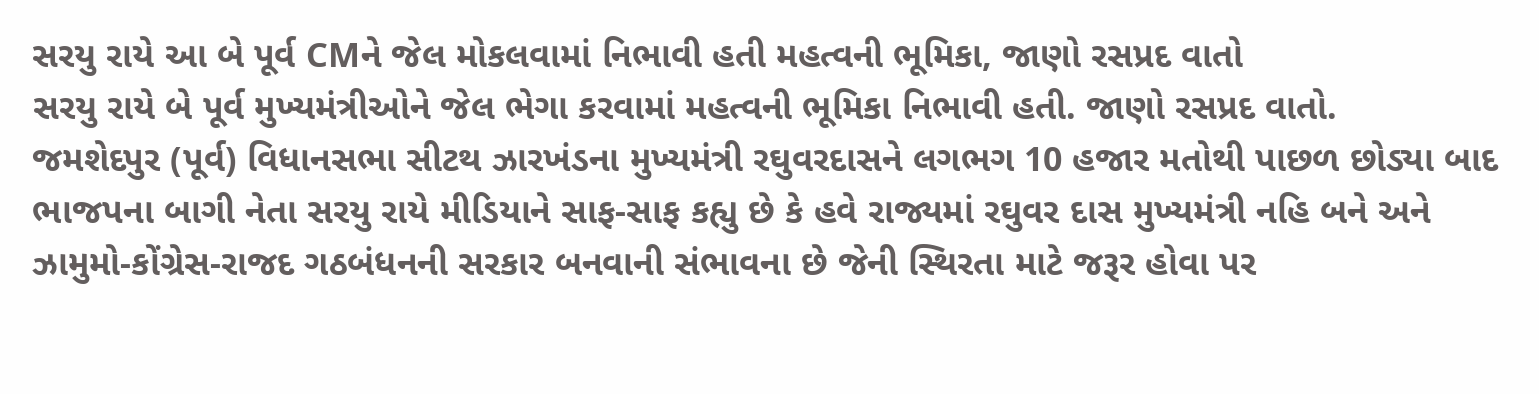સરયુ રાયે આ બે પૂર્વ CMને જેલ મોકલવામાં નિભાવી હતી મહત્વની ભૂમિકા, જાણો રસપ્રદ વાતો
સરયુ રાયે બે પૂર્વ મુખ્યમંત્રીઓને જેલ ભેગા કરવામાં મહત્વની ભૂમિકા નિભાવી હતી. જાણો રસપ્રદ વાતો.
જમશેદપુર (પૂર્વ) વિધાનસભા સીટથ ઝારખંડના મુખ્યમંત્રી રઘુવરદાસને લગભગ 10 હજાર મતોથી પાછળ છોડ્યા બાદ ભાજપના બાગી નેતા સરયુ રાયે મીડિયાને સાફ-સાફ કહ્યુ છે કે હવે રાજ્યમાં રઘુવર દાસ મુખ્યમંત્રી નહિ બને અને ઝામુમો-કોંગ્રેસ-રાજદ ગઠબંધનની સરકાર બનવાની સંભાવના છે જેની સ્થિરતા માટે જરૂર હોવા પર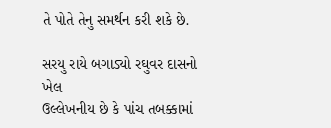તે પોતે તેનુ સમર્થન કરી શકે છે.

સરયુ રાયે બગાડ્યો રઘુવર દાસનો ખેલ
ઉલ્લેખનીય છે કે પાંચ તબક્કામાં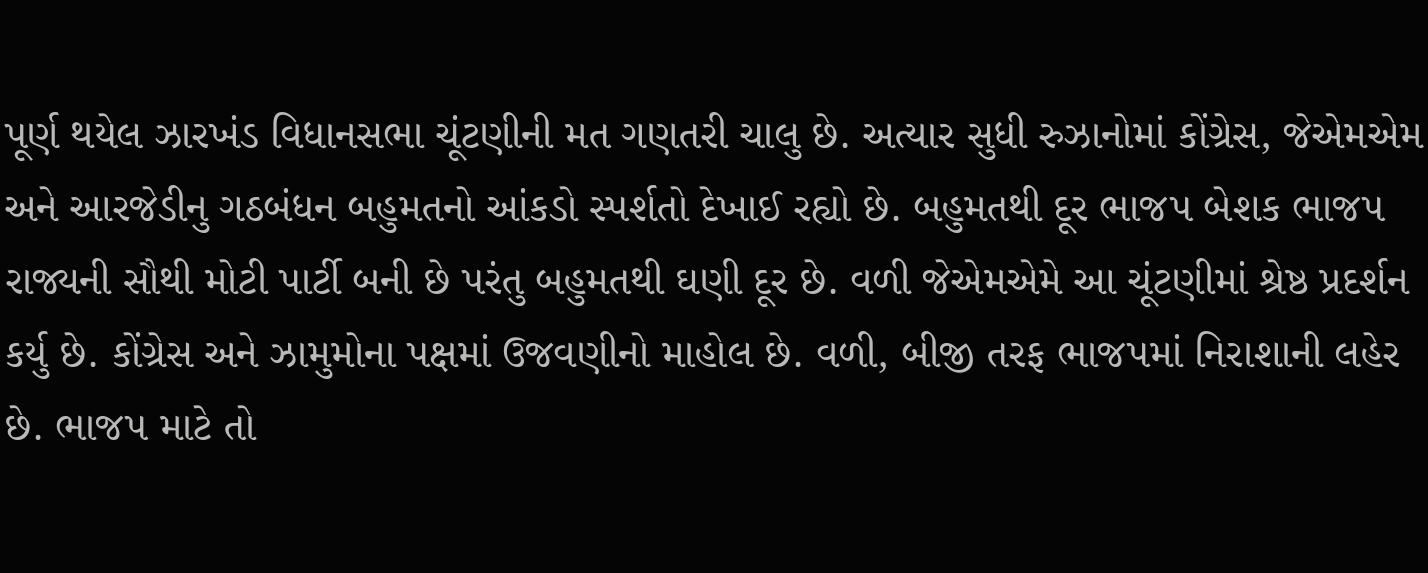પૂર્ણ થયેલ ઝારખંડ વિધાનસભા ચૂંટણીની મત ગણતરી ચાલુ છે. અત્યાર સુધી રુઝાનોમાં કોંગ્રેસ, જેએમએમ અને આરજેડીનુ ગઠબંધન બહુમતનો આંકડો સ્પર્શતો દેખાઈ રહ્યો છે. બહુમતથી દૂર ભાજપ બેશક ભાજપ રાજ્યની સૌથી મોટી પાર્ટી બની છે પરંતુ બહુમતથી ઘણી દૂર છે. વળી જેએમએમે આ ચૂંટણીમાં શ્રેષ્ઠ પ્રદર્શન કર્યુ છે. કોંગ્રેસ અને ઝામુમોના પક્ષમાં ઉજવણીનો માહોલ છે. વળી, બીજી તરફ ભાજપમાં નિરાશાની લહેર છે. ભાજપ માટે તો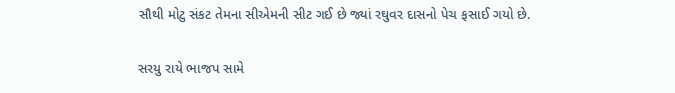સૌથી મોટુ સંકટ તેમના સીએમની સીટ ગઈ છે જ્યાં રઘુવર દાસનો પેચ ફસાઈ ગયો છે.

સરયુ રાયે ભાજપ સામે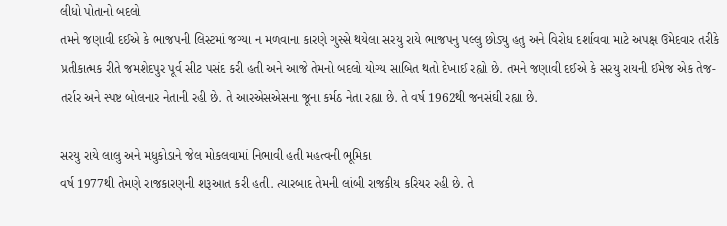લીધો પોતાનો બદલો
તમને જણાવી દઈએ કે ભાજપની લિસ્ટમાં જગ્યા ન મળવાના કારણે ગુસ્સે થયેલા સરયુ રાયે ભાજપનુ પલ્લુ છોડ્યુ હતુ અને વિરોધ દર્શાવવા માટે અપક્ષ ઉમેદવાર તરીકે પ્રતીકાત્મક રીતે જમશેદપુર પૂર્વ સીટ પસંદ કરી હતી અને આજે તેમનો બદલો યોગ્ય સાબિત થતો દેખાઈ રહ્યો છે. તમને જણાવી દઈએ કે સરયુ રાયની ઈમેજ એક તેજ-તર્રાર અને સ્પષ્ટ બોલનાર નેતાની રહી છે. તે આરએસએસના જૂના કર્મઠ નેતા રહ્યા છે. તે વર્ષ 1962થી જનસંઘી રહ્યા છે.

સરયુ રાયે લાલુ અને મધુકોડાને જેલ મોકલવામાં નિભાવી હતી મહત્વની ભૂમિકા
વર્ષ 1977થી તેમણે રાજકારણની શરૂઆત કરી હતી. ત્યારબાદ તેમની લાંબી રાજકીય કરિયર રહી છે. તે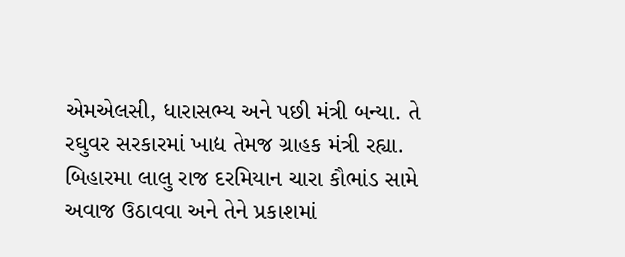એમએલસી, ધારાસભ્ય અને પછી મંત્રી બન્યા. તે રઘુવર સરકારમાં ખાદ્ય તેમજ ગ્રાહક મંત્રી રહ્યા. બિહારમા લાલુ રાજ દરમિયાન ચારા કૌભાંડ સામે અવાજ ઉઠાવવા અને તેને પ્રકાશમાં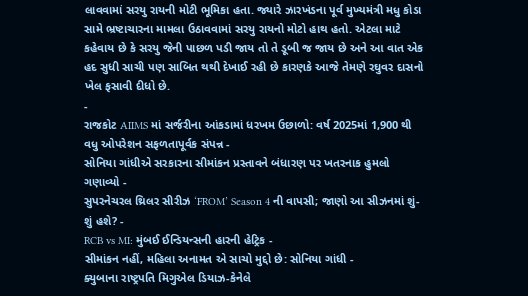લાવવામાં સરયુ રાયની મોટી ભૂમિકા હતા. જ્યારે ઝારખંડના પૂર્વ મુખ્યમંત્રી મધુ કોડા સામે ભ્રષ્ટાચારના મામલા ઉઠાવવામાં સરયુ રાયનો મોટો હાથ હતો. એટલા માટે કહેવાય છે કે સરયુ જેની પાછળ પડી જાય તો તે ડૂબી જ જાય છે અને આ વાત એક હદ સુધી સાચી પણ સાબિત થથી દેખાઈ રહી છે કારણકે આજે તેમણે રઘુવર દાસનો ખેલ ફસાવી દીધો છે.
-
રાજકોટ AIIMS માં સર્જરીના આંકડામાં ધરખમ ઉછાળો: વર્ષ 2025માં 1,900 થી વધુ ઓપરેશન સફળતાપૂર્વક સંપન્ન -
સોનિયા ગાંધીએ સરકારના સીમાંકન પ્રસ્તાવને બંધારણ પર ખતરનાક હુમલો ગણાવ્યો -
સુપરનેચરલ થ્રિલર સીરીઝ ‘FROM’ Season 4 ની વાપસી; જાણો આ સીઝનમાં શું-શું હશે? -
RCB vs MI: મુંબઈ ઈન્ડિયન્સની હારની હેટ્રિક -
સીમાંકન નહીં, મહિલા અનામત એ સાચો મુદ્દો છે: સોનિયા ગાંધી -
ક્યુબાના રાષ્ટ્રપતિ મિગુએલ ડિયાઝ-કેનેલે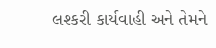લશ્કરી કાર્યવાહી અને તેમને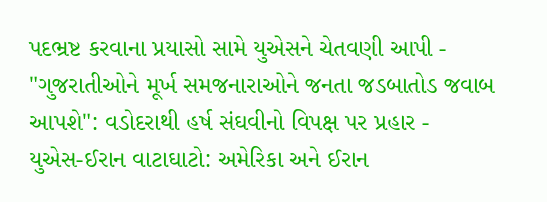પદભ્રષ્ટ કરવાના પ્રયાસો સામે યુએસને ચેતવણી આપી -
"ગુજરાતીઓને મૂર્ખ સમજનારાઓને જનતા જડબાતોડ જવાબ આપશે": વડોદરાથી હર્ષ સંઘવીનો વિપક્ષ પર પ્રહાર -
યુએસ-ઈરાન વાટાઘાટો: અમેરિકા અને ઈરાન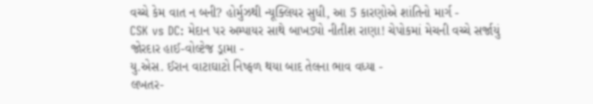વચ્ચે કેમ વાત ન બની? હોર્મુઝથી ન્યૂક્લિયર સુધી, આ 5 કારણોએ શાંતિનો માર્ગ -
CSK vs DC: મેદાન પર અમ્પાયર સાથે બાખડ્યો નીતીશ રાણા! ચેપોકમાં મેચની વચ્ચે સર્જાયું જોરદાર હાઈ-વોલ્ટેજ ડ્રામા -
યુ.એસ. ઈરાન વાટાઘાટો નિષ્ફળ થયા બાદ તેલના ભાવ વધ્યા -
લખતર-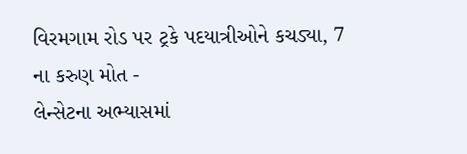વિરમગામ રોડ પર ટ્રકે પદયાત્રીઓને કચડ્યા, 7 ના કરુણ મોત -
લેન્સેટના અભ્યાસમાં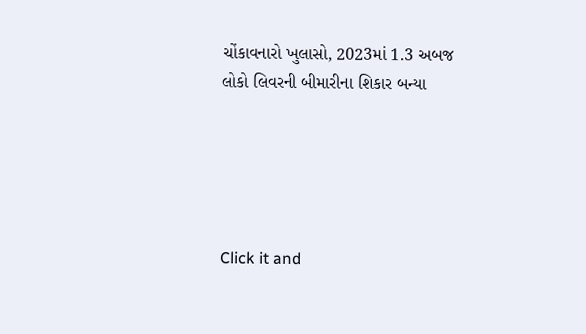ચોંકાવનારો ખુલાસો, 2023માં 1.3 અબજ લોકો લિવરની બીમારીના શિકાર બન્યા





Click it and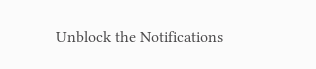Unblock the Notifications